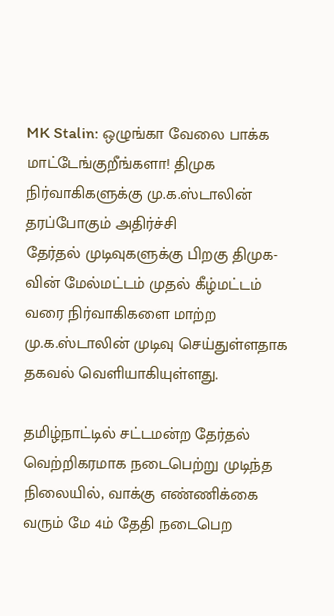MK Stalin: ஒழுங்கா வேலை பாக்க மாட்டேங்குறீங்களா! திமுக நிர்வாகிகளுக்கு மு.க.ஸ்டாலின் தரப்போகும் அதிர்ச்சி
தேர்தல் முடிவுகளுக்கு பிறகு திமுக-வின் மேல்மட்டம் முதல் கீழ்மட்டம் வரை நிர்வாகிகளை மாற்ற மு.க.ஸ்டாலின் முடிவு செய்துள்ளதாக தகவல் வெளியாகியுள்ளது.

தமிழ்நாட்டில் சட்டமன்ற தேர்தல் வெற்றிகரமாக நடைபெற்று முடிந்த நிலையில், வாக்கு எண்ணிக்கை வரும் மே 4ம் தேதி நடைபெற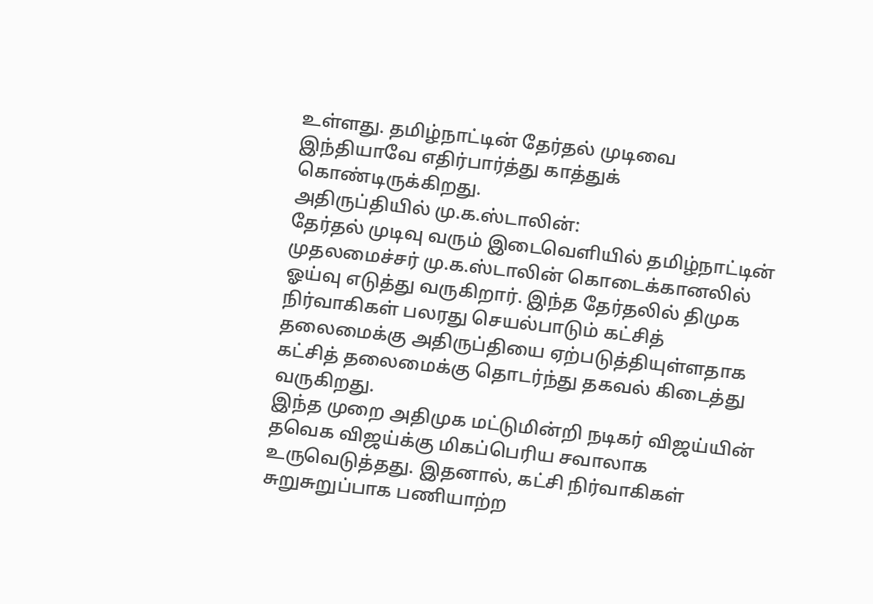உள்ளது. தமிழ்நாட்டின் தேர்தல் முடிவை இந்தியாவே எதிர்பார்த்து காத்துக் கொண்டிருக்கிறது.
அதிருப்தியில் மு.க.ஸ்டாலின்:
தேர்தல் முடிவு வரும் இடைவெளியில் தமிழ்நாட்டின் முதலமைச்சர் மு.க.ஸ்டாலின் கொடைக்கானலில் ஓய்வு எடுத்து வருகிறார். இந்த தேர்தலில் திமுக நிர்வாகிகள் பலரது செயல்பாடும் கட்சித் தலைமைக்கு அதிருப்தியை ஏற்படுத்தியுள்ளதாக கட்சித் தலைமைக்கு தொடர்ந்து தகவல் கிடைத்து வருகிறது.
இந்த முறை அதிமுக மட்டுமின்றி நடிகர் விஜய்யின் தவெக விஜய்க்கு மிகப்பெரிய சவாலாக உருவெடுத்தது. இதனால், கட்சி நிர்வாகிகள் சுறுசுறுப்பாக பணியாற்ற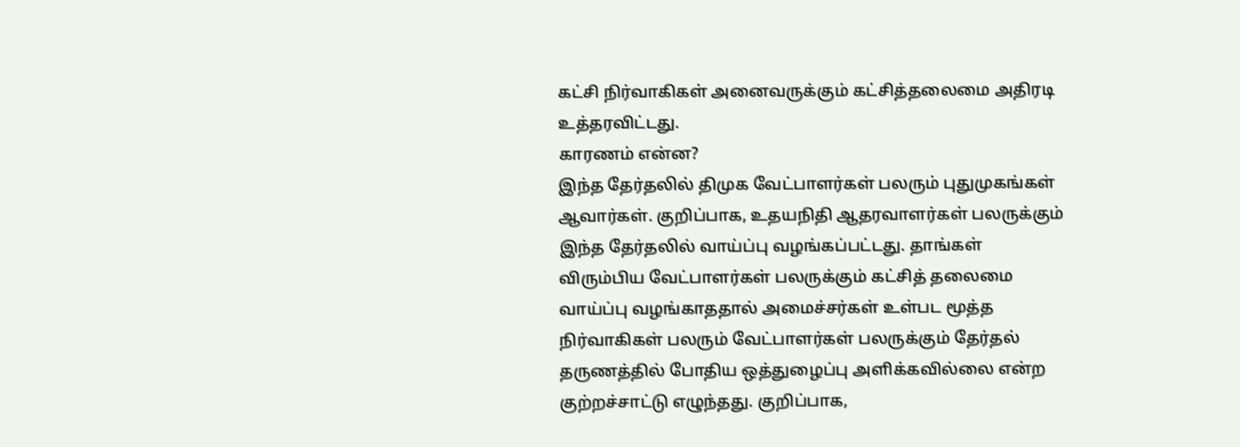கட்சி நிர்வாகிகள் அனைவருக்கும் கட்சித்தலைமை அதிரடி உத்தரவிட்டது.
காரணம் என்ன?
இந்த தேர்தலில் திமுக வேட்பாளர்கள் பலரும் புதுமுகங்கள் ஆவார்கள். குறிப்பாக, உதயநிதி ஆதரவாளர்கள் பலருக்கும் இந்த தேர்தலில் வாய்ப்பு வழங்கப்பட்டது. தாங்கள் விரும்பிய வேட்பாளர்கள் பலருக்கும் கட்சித் தலைமை வாய்ப்பு வழங்காததால் அமைச்சர்கள் உள்பட மூத்த நிர்வாகிகள் பலரும் வேட்பாளர்கள் பலருக்கும் தேர்தல் தருணத்தில் போதிய ஒத்துழைப்பு அளிக்கவில்லை என்ற குற்றச்சாட்டு எழுந்தது. குறிப்பாக,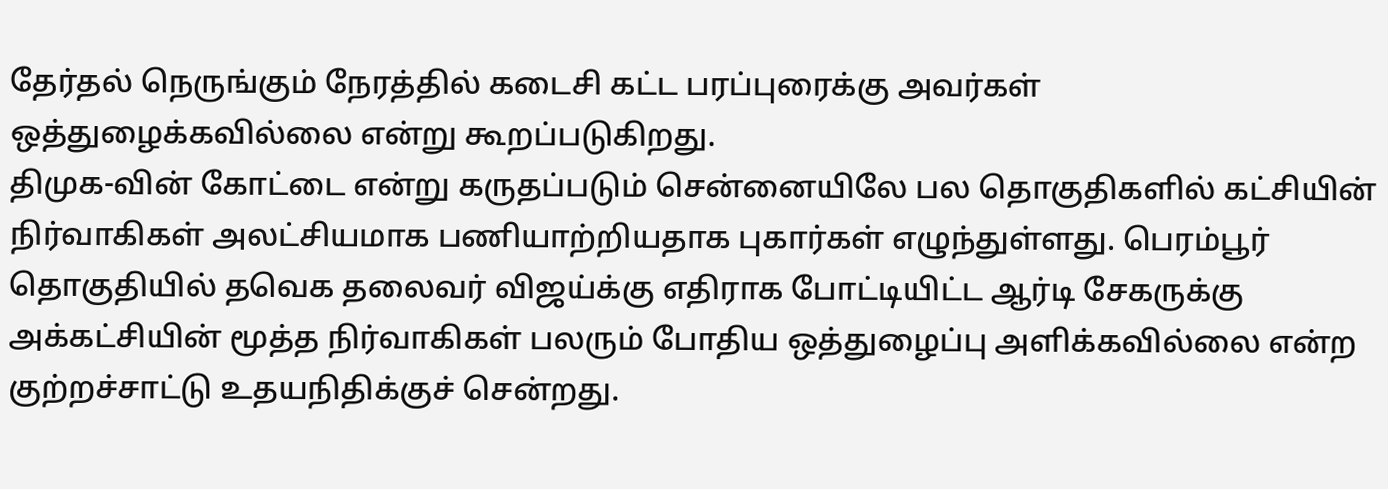தேர்தல் நெருங்கும் நேரத்தில் கடைசி கட்ட பரப்புரைக்கு அவர்கள் ஒத்துழைக்கவில்லை என்று கூறப்படுகிறது.
திமுக-வின் கோட்டை என்று கருதப்படும் சென்னையிலே பல தொகுதிகளில் கட்சியின் நிர்வாகிகள் அலட்சியமாக பணியாற்றியதாக புகார்கள் எழுந்துள்ளது. பெரம்பூர் தொகுதியில் தவெக தலைவர் விஜய்க்கு எதிராக போட்டியிட்ட ஆர்டி சேகருக்கு அக்கட்சியின் மூத்த நிர்வாகிகள் பலரும் போதிய ஒத்துழைப்பு அளிக்கவில்லை என்ற குற்றச்சாட்டு உதயநிதிக்குச் சென்றது.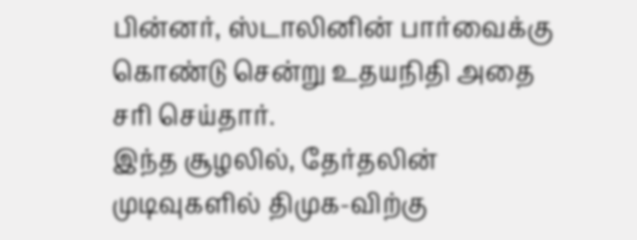பின்னர், ஸ்டாலினின் பார்வைக்கு கொண்டு சென்று உதயநிதி அதை சரி செய்தார்.
இந்த சூழலில், தேர்தலின் முடிவுகளில் திமுக-விற்கு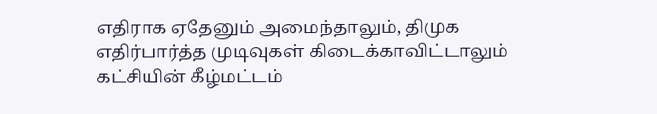எதிராக ஏதேனும் அமைந்தாலும், திமுக எதிர்பார்த்த முடிவுகள் கிடைக்காவிட்டாலும் கட்சியின் கீழ்மட்டம்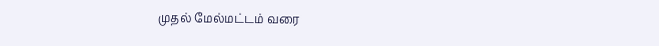முதல் மேல்மட்டம் வரை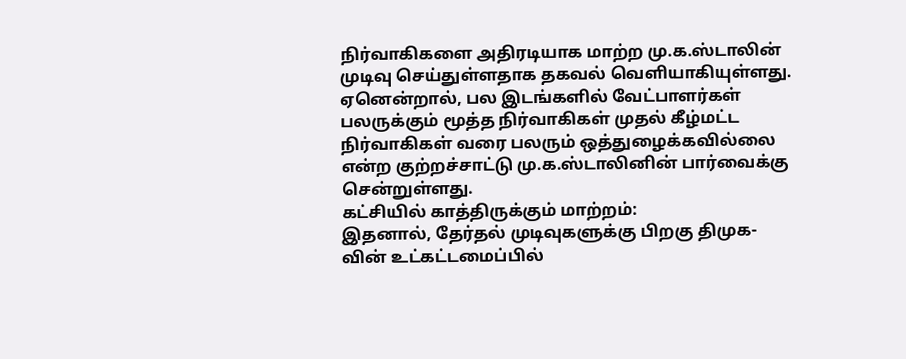நிர்வாகிகளை அதிரடியாக மாற்ற மு.க.ஸ்டாலின் முடிவு செய்துள்ளதாக தகவல் வெளியாகியுள்ளது.
ஏனென்றால், பல இடங்களில் வேட்பாளர்கள் பலருக்கும் மூத்த நிர்வாகிகள் முதல் கீழ்மட்ட நிர்வாகிகள் வரை பலரும் ஒத்துழைக்கவில்லை என்ற குற்றச்சாட்டு மு.க.ஸ்டாலினின் பார்வைக்கு சென்றுள்ளது.
கட்சியில் காத்திருக்கும் மாற்றம்:
இதனால், தேர்தல் முடிவுகளுக்கு பிறகு திமுக-வின் உட்கட்டமைப்பில்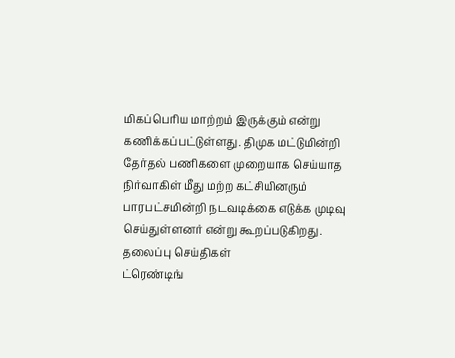மிகப்பெரிய மாற்றம் இருக்கும் என்று கணிக்கப்பட்டுள்ளது. திமுக மட்டுமின்றி தேர்தல் பணிகளை முறையாக செய்யாத நிர்வாகிள் மீது மற்ற கட்சியினரும் பாரபட்சமின்றி நடவடிக்கை எடுக்க முடிவு செய்துள்ளனர் என்று கூறப்படுகிறது.
தலைப்பு செய்திகள்
ட்ரெண்டிங்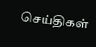செய்திகள்